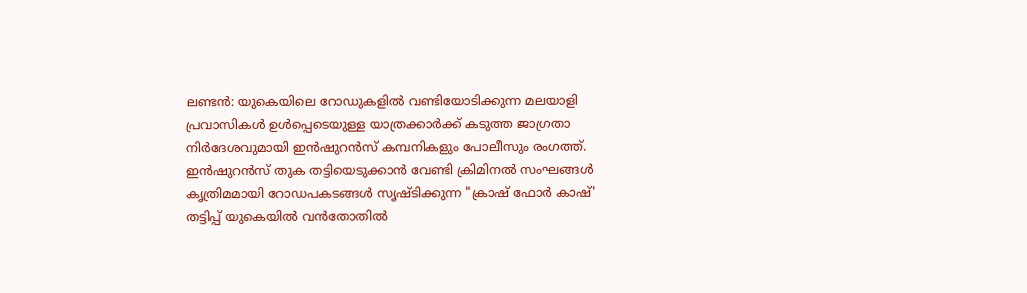ലണ്ടൻ: യുകെയിലെ റോഡുകളിൽ വണ്ടിയോടിക്കുന്ന മലയാളി പ്രവാസികൾ ഉൾപ്പെടെയുള്ള യാത്രക്കാർക്ക് കടുത്ത ജാഗ്രതാ നിർദേശവുമായി ഇൻഷുറൻസ് കമ്പനികളും പോലീസും രംഗത്ത്.
ഇൻഷുറൻസ് തുക തട്ടിയെടുക്കാൻ വേണ്ടി ക്രിമിനൽ സംഘങ്ങൾ കൃത്രിമമായി റോഡപകടങ്ങൾ സൃഷ്ടിക്കുന്ന "ക്രാഷ് ഫോർ കാഷ്' തട്ടിപ്പ് യുകെയിൽ വൻതോതിൽ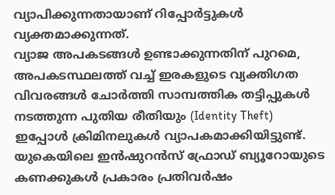വ്യാപിക്കുന്നതായാണ് റിപ്പോർട്ടുകൾ വ്യക്തമാക്കുന്നത്.
വ്യാജ അപകടങ്ങൾ ഉണ്ടാക്കുന്നതിന് പുറമെ, അപകടസ്ഥലത്ത് വച്ച് ഇരകളുടെ വ്യക്തിഗത വിവരങ്ങൾ ചോർത്തി സാമ്പത്തിക തട്ടിപ്പുകൾ നടത്തുന്ന പുതിയ രീതിയും (Identity Theft) ഇപ്പോൾ ക്രിമിനലുകൾ വ്യാപകമാക്കിയിട്ടുണ്ട്.
യുകെയിലെ ഇൻഷുറൻസ് ഫ്രോഡ് ബ്യൂറോയുടെ കണക്കുകൾ പ്രകാരം പ്രതിവർഷം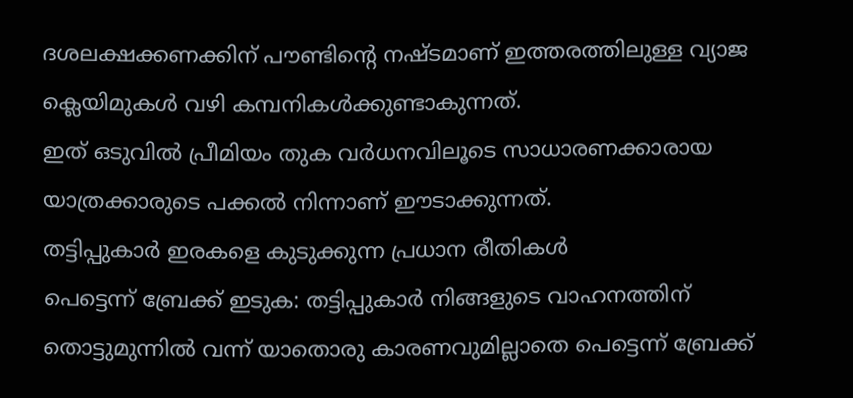ദശലക്ഷക്കണക്കിന് പൗണ്ടിന്റെ നഷ്ടമാണ് ഇത്തരത്തിലുള്ള വ്യാജ ക്ലെയിമുകൾ വഴി കമ്പനികൾക്കുണ്ടാകുന്നത്.
ഇത് ഒടുവിൽ പ്രീമിയം തുക വർധനവിലൂടെ സാധാരണക്കാരായ യാത്രക്കാരുടെ പക്കൽ നിന്നാണ് ഈടാക്കുന്നത്.
തട്ടിപ്പുകാർ ഇരകളെ കുടുക്കുന്ന പ്രധാന രീതികൾ
പെട്ടെന്ന് ബ്രേക്ക് ഇടുക: തട്ടിപ്പുകാർ നിങ്ങളുടെ വാഹനത്തിന് തൊട്ടുമുന്നിൽ വന്ന് യാതൊരു കാരണവുമില്ലാതെ പെട്ടെന്ന് ബ്രേക്ക്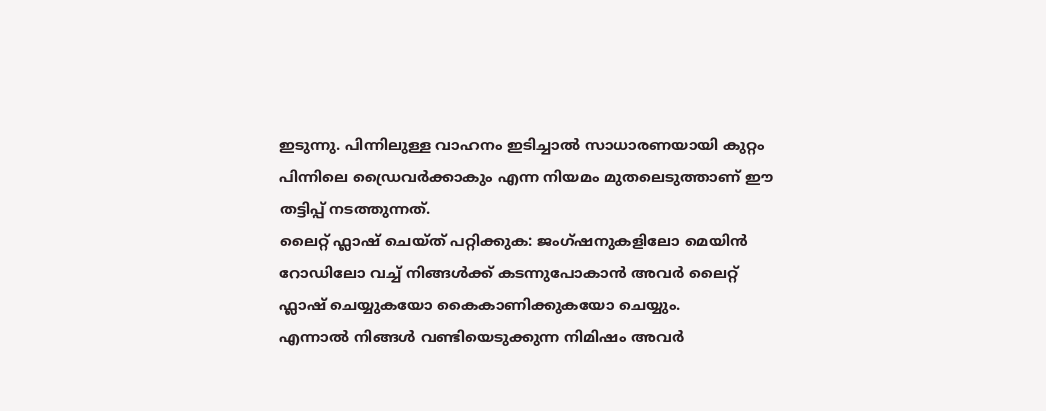ഇടുന്നു. പിന്നിലുള്ള വാഹനം ഇടിച്ചാൽ സാധാരണയായി കുറ്റം പിന്നിലെ ഡ്രൈവർക്കാകും എന്ന നിയമം മുതലെടുത്താണ് ഈ തട്ടിപ്പ് നടത്തുന്നത്.
ലൈറ്റ് ഫ്ലാഷ് ചെയ്ത് പറ്റിക്കുക: ജംഗ്ഷനുകളിലോ മെയിൻ റോഡിലോ വച്ച് നിങ്ങൾക്ക് കടന്നുപോകാൻ അവർ ലൈറ്റ് ഫ്ലാഷ് ചെയ്യുകയോ കൈകാണിക്കുകയോ ചെയ്യും.
എന്നാൽ നിങ്ങൾ വണ്ടിയെടുക്കുന്ന നിമിഷം അവർ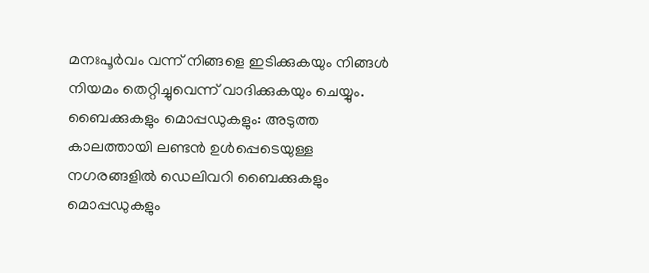മനഃപൂർവം വന്ന് നിങ്ങളെ ഇടിക്കുകയും നിങ്ങൾ നിയമം തെറ്റിച്ചുവെന്ന് വാദിക്കുകയും ചെയ്യും.
ബൈക്കുകളും മൊപ്പഡുകളും: അടുത്ത കാലത്തായി ലണ്ടൻ ഉൾപ്പെടെയുള്ള നഗരങ്ങളിൽ ഡെലിവറി ബൈക്കുകളും മൊപ്പഡുകളും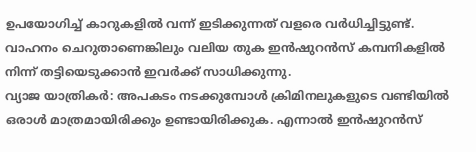ഉപയോഗിച്ച് കാറുകളിൽ വന്ന് ഇടിക്കുന്നത് വളരെ വർധിച്ചിട്ടുണ്ട്.
വാഹനം ചെറുതാണെങ്കിലും വലിയ തുക ഇൻഷുറൻസ് കമ്പനികളിൽ നിന്ന് തട്ടിയെടുക്കാൻ ഇവർക്ക് സാധിക്കുന്നു.
വ്യാജ യാത്രികർ: അപകടം നടക്കുമ്പോൾ ക്രിമിനലുകളുടെ വണ്ടിയിൽ ഒരാൾ മാത്രമായിരിക്കും ഉണ്ടായിരിക്കുക. എന്നാൽ ഇൻഷുറൻസ്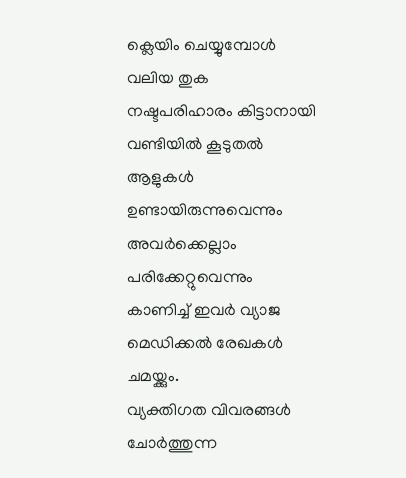ക്ലെയിം ചെയ്യുമ്പോൾ വലിയ തുക നഷ്ടപരിഹാരം കിട്ടാനായി വണ്ടിയിൽ കൂടുതൽ ആളുകൾ ഉണ്ടായിരുന്നുവെന്നും അവർക്കെല്ലാം പരിക്കേറ്റുവെന്നും കാണിച്ച് ഇവർ വ്യാജ മെഡിക്കൽ രേഖകൾ ചമയ്ക്കും.
വ്യക്തിഗത വിവരങ്ങൾ ചോർത്തുന്ന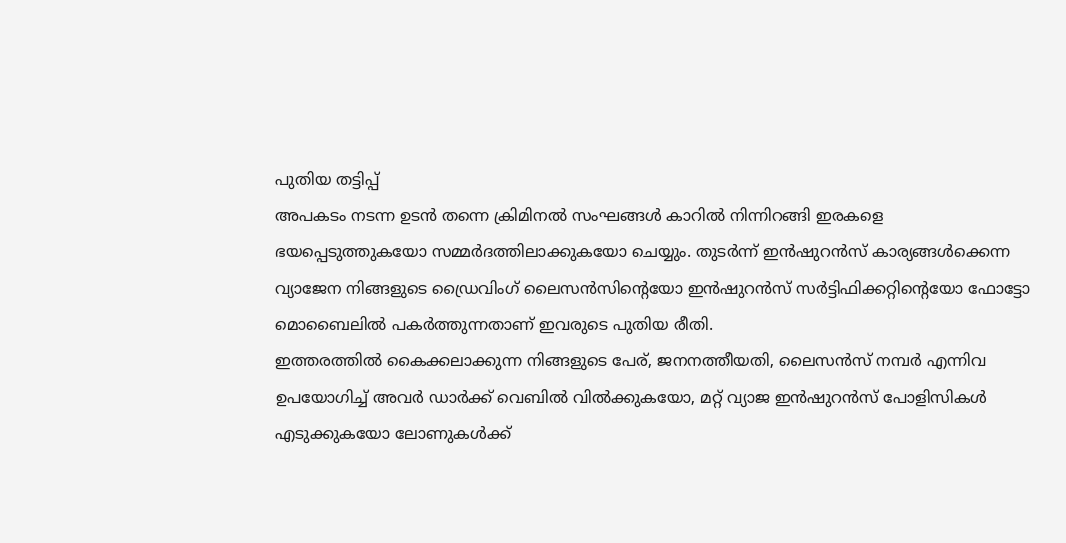പുതിയ തട്ടിപ്പ്
അപകടം നടന്ന ഉടൻ തന്നെ ക്രിമിനൽ സംഘങ്ങൾ കാറിൽ നിന്നിറങ്ങി ഇരകളെ ഭയപ്പെടുത്തുകയോ സമ്മർദത്തിലാക്കുകയോ ചെയ്യും. തുടർന്ന് ഇൻഷുറൻസ് കാര്യങ്ങൾക്കെന്ന വ്യാജേന നിങ്ങളുടെ ഡ്രൈവിംഗ് ലൈസൻസിന്റെയോ ഇൻഷുറൻസ് സർട്ടിഫിക്കറ്റിന്റെയോ ഫോട്ടോ മൊബൈലിൽ പകർത്തുന്നതാണ് ഇവരുടെ പുതിയ രീതി.
ഇത്തരത്തിൽ കൈക്കലാക്കുന്ന നിങ്ങളുടെ പേര്, ജനനത്തീയതി, ലൈസൻസ് നമ്പർ എന്നിവ ഉപയോഗിച്ച് അവർ ഡാർക്ക് വെബിൽ വിൽക്കുകയോ, മറ്റ് വ്യാജ ഇൻഷുറൻസ് പോളിസികൾ എടുക്കുകയോ ലോണുകൾക്ക്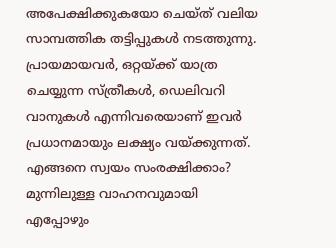അപേക്ഷിക്കുകയോ ചെയ്ത് വലിയ സാമ്പത്തിക തട്ടിപ്പുകൾ നടത്തുന്നു.
പ്രായമായവർ, ഒറ്റയ്ക്ക് യാത്ര ചെയ്യുന്ന സ്ത്രീകൾ, ഡെലിവറി വാനുകൾ എന്നിവരെയാണ് ഇവർ പ്രധാനമായും ലക്ഷ്യം വയ്ക്കുന്നത്.
എങ്ങനെ സ്വയം സംരക്ഷിക്കാം?
മുന്നിലുള്ള വാഹനവുമായി എപ്പോഴും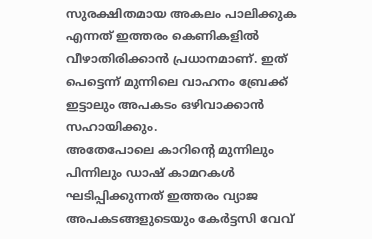സുരക്ഷിതമായ അകലം പാലിക്കുക എന്നത് ഇത്തരം കെണികളിൽ വീഴാതിരിക്കാൻ പ്രധാനമാണ്. ഇത് പെട്ടെന്ന് മുന്നിലെ വാഹനം ബ്രേക്ക് ഇട്ടാലും അപകടം ഒഴിവാക്കാൻ സഹായിക്കും.
അതേപോലെ കാറിന്റെ മുന്നിലും പിന്നിലും ഡാഷ് കാമറകൾ ഘടിപ്പിക്കുന്നത് ഇത്തരം വ്യാജ അപകടങ്ങളുടെയും കേർട്ടസി വേവ്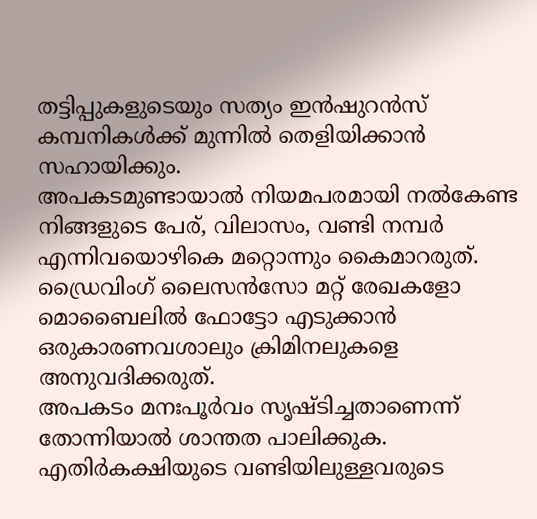തട്ടിപ്പുകളുടെയും സത്യം ഇൻഷുറൻസ് കമ്പനികൾക്ക് മുന്നിൽ തെളിയിക്കാൻ സഹായിക്കും.
അപകടമുണ്ടായാൽ നിയമപരമായി നൽകേണ്ട നിങ്ങളുടെ പേര്, വിലാസം, വണ്ടി നമ്പർ എന്നിവയൊഴികെ മറ്റൊന്നും കൈമാറരുത്. ഡ്രൈവിംഗ് ലൈസൻസോ മറ്റ് രേഖകളോ മൊബൈലിൽ ഫോട്ടോ എടുക്കാൻ ഒരുകാരണവശാലും ക്രിമിനലുകളെ അനുവദിക്കരുത്.
അപകടം മനഃപൂർവം സൃഷ്ടിച്ചതാണെന്ന് തോന്നിയാൽ ശാന്തത പാലിക്കുക. എതിർകക്ഷിയുടെ വണ്ടിയിലുള്ളവരുടെ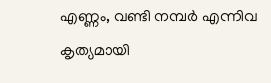എണ്ണം, വണ്ടി നമ്പർ എന്നിവ കൃത്യമായി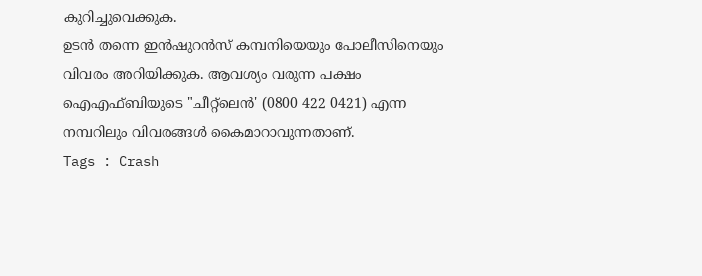കുറിച്ചുവെക്കുക.
ഉടൻ തന്നെ ഇൻഷുറൻസ് കമ്പനിയെയും പോലീസിനെയും വിവരം അറിയിക്കുക. ആവശ്യം വരുന്ന പക്ഷം ഐഎഫ്ബിയുടെ "ചീറ്റ്ലെൻ' (0800 422 0421) എന്ന നമ്പറിലും വിവരങ്ങൾ കൈമാറാവുന്നതാണ്.
Tags : Crash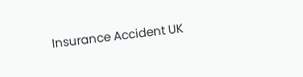Insurance Accident UK